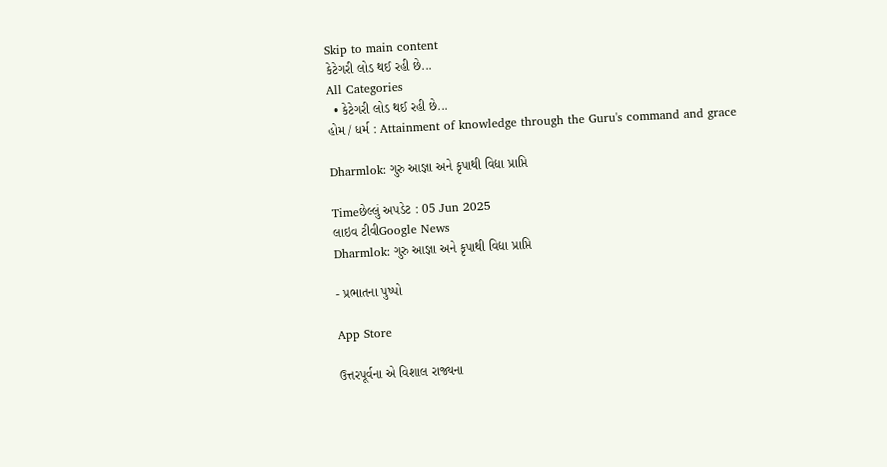Skip to main content
કેટેગરી લોડ થઈ રહી છે...
All Categories
  • કેટેગરી લોડ થઈ રહી છે...
હોમ / ધર્મ : Attainment of knowledge through the Guru's command and grace

Dharmlok: ગુરુ આજ્ઞા અને કૃપાથી વિદ્યા પ્રાપ્તિ

Timeછેલ્લું અપડેટ : 05 Jun 2025
લાઇવ ટીવીGoogle News
Dharmlok: ગુરુ આજ્ઞા અને કૃપાથી વિદ્યા પ્રાપ્તિ

- પ્રભાતના પુષ્પો

App Store

ઉત્તરપૂર્વના એ વિશાલ રાજ્યના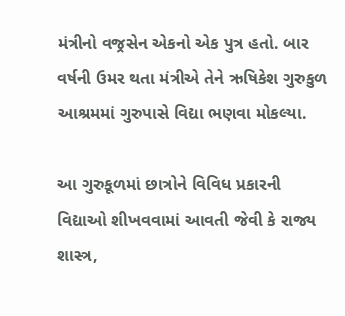મંત્રીનો વજ્રસેન એકનો એક પુત્ર હતો. બાર વર્ષની ઉમર થતા મંત્રીએ તેને ઋષિકેશ ગુરુકુળ આશ્રમમાં ગુરુપાસે વિદ્યા ભણવા મોકલ્યા.

આ ગુરુકૂળમાં છાત્રોને વિવિધ પ્રકારની વિદ્યાઓ શીખવવામાં આવતી જેવી કે રાજ્ય શાસ્ત્ર,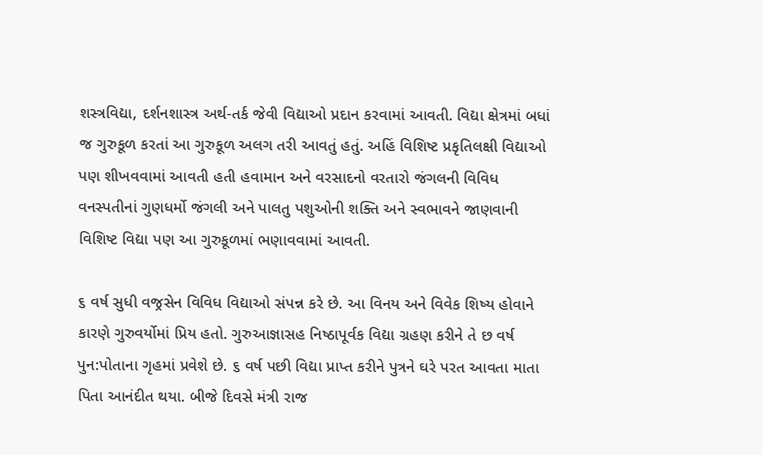શસ્ત્રવિદ્યા, દર્શનશાસ્ત્ર અર્થ-તર્ક જેવી વિદ્યાઓ પ્રદાન કરવામાં આવતી. વિદ્યા ક્ષેત્રમાં બધાં જ ગુરુકૂળ કરતાં આ ગુરુકૂળ અલગ તરી આવતું હતું. અહિં વિશિષ્ટ પ્રકૃતિલક્ષી વિદ્યાઓ પણ શીખવવામાં આવતી હતી હવામાન અને વરસાદનો વરતારો જંગલની વિવિધ વનસ્પતીનાં ગુણધર્મો જંગલી અને પાલતુ પશુઓની શક્તિ અને સ્વભાવને જાણવાની વિશિષ્ટ વિદ્યા પણ આ ગુરુકૂળમાં ભણાવવામાં આવતી.

૬ વર્ષ સુધી વજ્રસેન વિવિધ વિદ્યાઓ સંપન્ન કરે છે. આ વિનય અને વિવેક શિષ્ય હોવાને કારણે ગુરુવર્યોમાં પ્રિય હતો. ગુરુઆજ્ઞાસહ નિષ્ઠાપૂર્વક વિદ્યા ગ્રહણ કરીને તે છ વર્ષ પુન:પોતાના ગૃહમાં પ્રવેશે છે. ૬ વર્ષ પછી વિદ્યા પ્રાપ્ત કરીને પુત્રને ઘરે પરત આવતા માતા પિતા આનંદીત થયા. બીજે દિવસે મંત્રી રાજ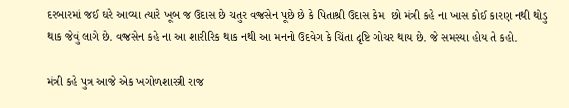દરબારમાં જઈ ઘરે આવ્યા ત્યારે ખૂબ જ ઉદાસ છે ચતુર વજ્રસેન પૂછે છે કે પિતાશ્રી ઉદાસ કેમ  છો મંત્રી કહે ના ખાસ કોઈ કારણ નથી થોડુ થાક જેવું લાગે છે. વજ્રસેન કહે ના આ શારીરિક થાક નથી આ મનનો ઉદવેગ કે ચિંતા દૃષ્ટિ ગોચર થાય છે. જે સમસ્યા હોય તે કહો.

મંત્રી કહે પુત્ર આજે એક ખગોળશાસ્ત્રી રાજ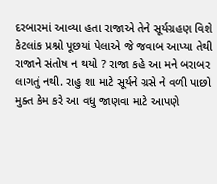દરબારમાં આવ્યા હતા રાજાએ તેને સૂર્યગ્રહણ વિશે કેટલાંક પ્રશ્નો પૂછયાં પેલાએ જે જવાબ આપ્યા તેથી રાજાને સંતોષ ન થયો ? રાજા કહે આ મને બરાબર લાગતું નથી. રાહુ શા માટે સૂર્યને ગ્રસે ને વળી પાછો મુક્ત કેમ કરે આ વધુ જાણવા માટે આપણે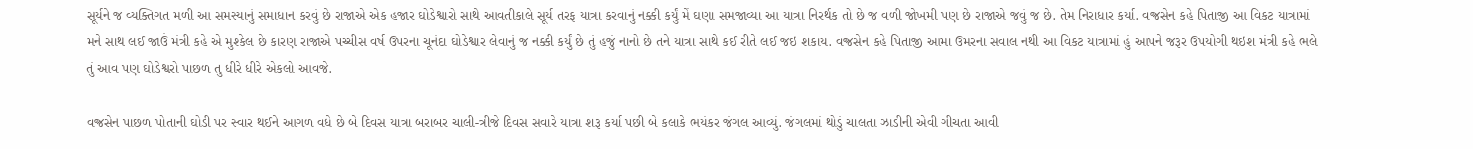સૂર્યને જ વ્યક્તિગત મળી આ સમસ્યાનું સમાધાન કરવું છે રાજાએ એક હજાર ઘોડેશ્વારો સાથે આવતીકાલે સૂર્ય તરફ યાત્રા કરવાનું નક્કી કર્યું મેં ઘણા સમજાવ્યા આ યાત્રા નિરર્થક તો છે જ વળી જોખમી પણ છે રાજાએ જવું જ છે. તેમ નિરાધાર કર્યા. વજ્રસેન કહે પિતાજી આ વિકટ યાત્રામાં મને સાથ લઈ જાઉં મંત્રી કહે એ મુશ્કેલ છે કારણ રાજાએ પચ્ચીસ વર્ષ ઉપરના ચૂનંદા ઘોડેશ્વાર લેવાનું જ નક્કી કર્યું છે તું હજું નાનો છે તને યાત્રા સાથે કઈ રીતે લઈ જઇ શકાય. વજ્રસેન કહે પિતાજી આમા ઉમરના સવાલ નથી આ વિકટ યાત્રામાં હું આપને જરૂર ઉપયોગી થઇશ મંત્રી કહે ભલે તું આવ પણ ઘોડેશ્વરો પાછળ તુ ધીરે ધીરે એકલો આવજે.

વજ્રસેન પાછળ પોતાની ઘોડી પર સ્વાર થઈને આગળ વધે છે બે દિવસ યાત્રા બરાબર ચાલી-ત્રીજે દિવસ સવારે યાત્રા શરૂ કર્યા પછી બે કલાકે ભયંકર જંગલ આવ્યું. જંગલમાં થોડું ચાલતા ઝાડીની એવી ગીચતા આવી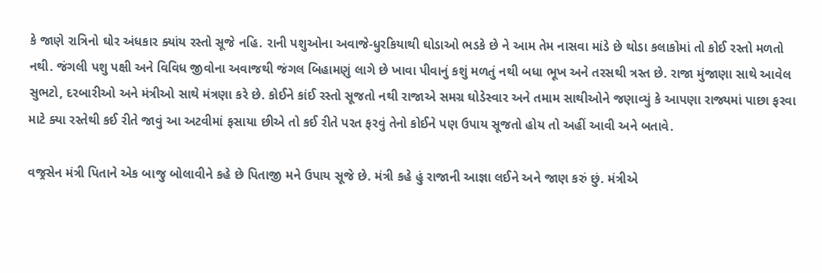કે જાણે રાત્રિનો ઘોર અંધકાર ક્યાંય રસ્તો સૂજે નહિ. રાની પશુઓના અવાજે-ધુરકિયાથી ઘોડાઓ ભડકે છે ને આમ તેમ નાસવા માંડે છે થોડા કલાકોમાં તો કોઈ રસ્તો મળતો નથી. જંગલી પશુ પક્ષી અને વિવિધ જીવોના અવાજથી જંગલ બિહામણું લાગે છે ખાવા પીવાનું કશું મળતું નથી બધા ભૂખ અને તરસથી ત્રસ્ત છે. રાજા મુંજાણા સાથે આવેલ સુભટો, દરબારીઓ અને મંત્રીઓ સાથે મંત્રણા કરે છે. કોઈને કાંઈ રસ્તો સૂજતો નથી રાજાએ સમગ્ર ઘોડેસ્વાર અને તમામ સાથીઓને જણાવ્યું કે આપણા રાજ્યમાં પાછા ફરવા માટે ક્યા રસ્તેથી કઈ રીતે જાવું આ અટવીમાં ફસાયા છીએ તો કઈ રીતે પરત ફરવું તેનો કોઈને પણ ઉપાય સૂજતો હોય તો અહીં આવી અને બતાવે.

વજ્રસેન મંત્રી પિતાને એક બાજુ બોલાવીને કહે છે પિતાજી મને ઉપાય સૂજે છે. મંત્રી કહે હું રાજાની આજ્ઞા લઈને અને જાણ કરું છું. મંત્રીએ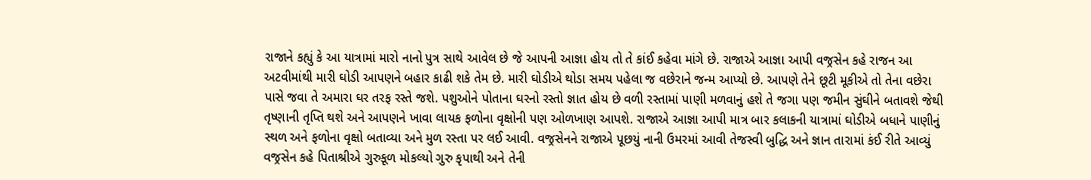રાજાને કહ્યું કે આ યાત્રામાં મારો નાનો પુત્ર સાથે આવેલ છે જે આપની આજ્ઞા હોય તો તે કાંઈ કહેવા માંગે છે. રાજાએ આજ્ઞા આપી વજ્રસેન કહે રાજન આ અટવીમાંથી મારી ઘોડી આપણને બહાર કાઢી શકે તેમ છે. મારી ઘોડીએ થોડા સમય પહેલા જ વછેરાને જન્મ આપ્યો છે. આપણે તેને છૂટી મૂકીએ તો તેના વછેરા પાસે જવા તે અમારા ઘર તરફ રસ્તે જશે. પશુઓને પોતાના ઘરનો રસ્તો જ્ઞાત હોય છે વળી રસ્તામાં પાણી મળવાનું હશે તે જગા પણ જમીન સુંઘીને બતાવશે જેથી તૃષ્ણાની તૃપ્તિ થશે અને આપણને ખાવા લાયક ફળોના વૃક્ષોની પણ ઓળખાણ આપશે. રાજાએ આજ્ઞા આપી માત્ર બાર કલાકની યાત્રામાં ઘોડીએ બધાને પાણીનું સ્થળ અને ફળોના વૃક્ષો બતાવ્યા અને મુળ રસ્તા પર લઈ આવી. વજ્રસેનને રાજાએ પૂછયું નાની ઉમરમાં આવી તેજસ્વી બુદ્ધિ અને જ્ઞાન તારામાં કંઈ રીતે આવ્યું વજ્રસેન કહે પિતાશ્રીએ ગુરુકૂળ મોકલ્યો ગુરુ કૃપાથી અને તેની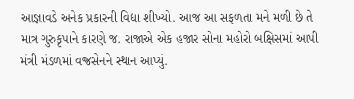આજ્ઞાવડે અનેક પ્રકારની વિદ્યા શીખ્યો. આજ આ સફળતા મને મળી છે તે માત્ર ગુરુકૃપાને કારણે જ. રાજાએ એક હજાર સોના મહોરો બક્ષિસમાં આપી મંત્રી મંડળમાં વજ્રસેનને સ્થાન આપ્યું.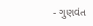- ગુણવંત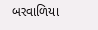બરવાળિયા